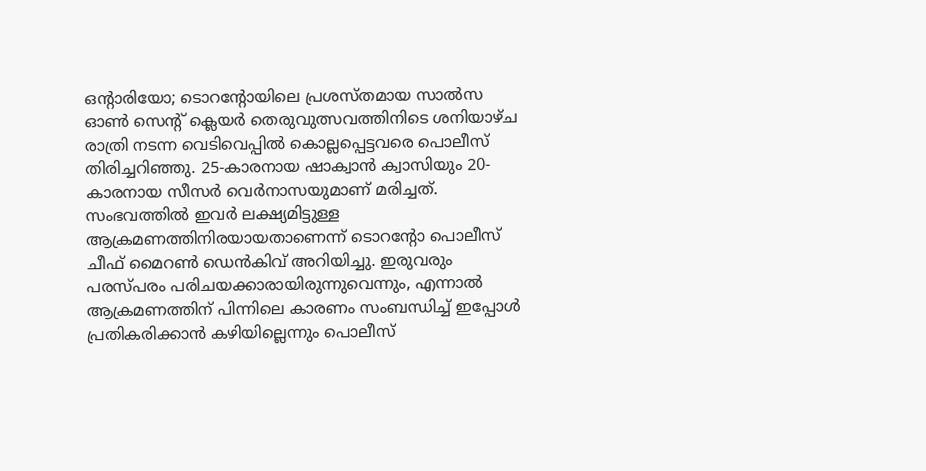ഒന്റാരിയോ; ടൊറന്റോയിലെ പ്രശസ്തമായ സാൽസ ഓൺ സെന്റ് ക്ലെയർ തെരുവുത്സവത്തിനിടെ ശനിയാഴ്ച രാത്രി നടന്ന വെടിവെപ്പിൽ കൊല്ലപ്പെട്ടവരെ പൊലീസ് തിരിച്ചറിഞ്ഞു. 25-കാരനായ ഷാക്വാൻ ക്വാസിയും 20-കാരനായ സീസർ വെർനാസയുമാണ് മരിച്ചത്. സംഭവത്തിൽ ഇവർ ലക്ഷ്യമിട്ടുള്ള ആക്രമണത്തിനിരയായതാണെന്ന് ടൊറന്റോ പൊലീസ് ചീഫ് മൈറൺ ഡെൻകിവ് അറിയിച്ചു. ഇരുവരും പരസ്പരം പരിചയക്കാരായിരുന്നുവെന്നും, എന്നാൽ ആക്രമണത്തിന് പിന്നിലെ കാരണം സംബന്ധിച്ച് ഇപ്പോൾ പ്രതികരിക്കാൻ കഴിയില്ലെന്നും പൊലീസ്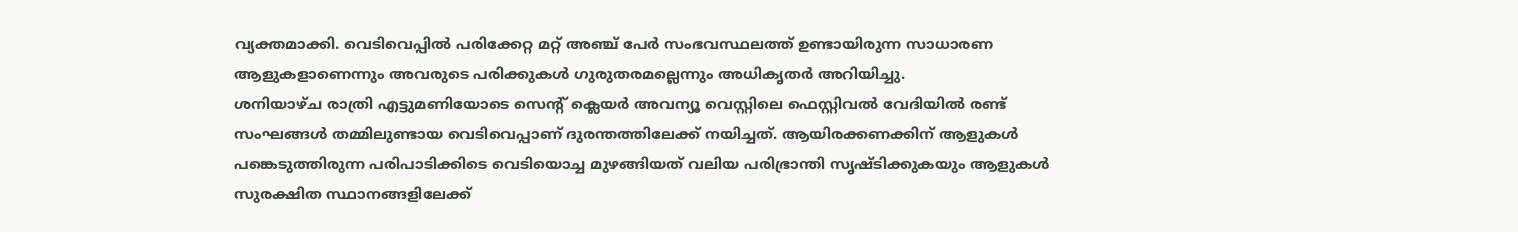വ്യക്തമാക്കി. വെടിവെപ്പിൽ പരിക്കേറ്റ മറ്റ് അഞ്ച് പേർ സംഭവസ്ഥലത്ത് ഉണ്ടായിരുന്ന സാധാരണ ആളുകളാണെന്നും അവരുടെ പരിക്കുകൾ ഗുരുതരമല്ലെന്നും അധികൃതർ അറിയിച്ചു.
ശനിയാഴ്ച രാത്രി എട്ടുമണിയോടെ സെന്റ് ക്ലെയർ അവന്യൂ വെസ്റ്റിലെ ഫെസ്റ്റിവൽ വേദിയിൽ രണ്ട് സംഘങ്ങൾ തമ്മിലുണ്ടായ വെടിവെപ്പാണ് ദുരന്തത്തിലേക്ക് നയിച്ചത്. ആയിരക്കണക്കിന് ആളുകൾ പങ്കെടുത്തിരുന്ന പരിപാടിക്കിടെ വെടിയൊച്ച മുഴങ്ങിയത് വലിയ പരിഭ്രാന്തി സൃഷ്ടിക്കുകയും ആളുകൾ സുരക്ഷിത സ്ഥാനങ്ങളിലേക്ക്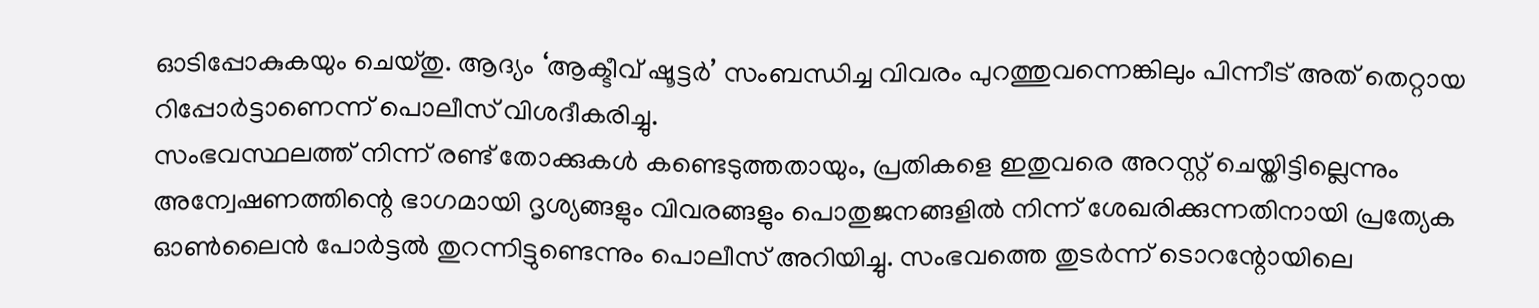ഓടിപ്പോകുകയും ചെയ്തു. ആദ്യം ‘ആക്ടീവ് ഷൂട്ടർ’ സംബന്ധിച്ച വിവരം പുറത്തുവന്നെങ്കിലും പിന്നീട് അത് തെറ്റായ റിപ്പോർട്ടാണെന്ന് പൊലീസ് വിശദീകരിച്ചു.
സംഭവസ്ഥലത്ത് നിന്ന് രണ്ട് തോക്കുകൾ കണ്ടെടുത്തതായും, പ്രതികളെ ഇതുവരെ അറസ്റ്റ് ചെയ്തിട്ടില്ലെന്നും അന്വേഷണത്തിന്റെ ഭാഗമായി ദൃശ്യങ്ങളും വിവരങ്ങളും പൊതുജനങ്ങളിൽ നിന്ന് ശേഖരിക്കുന്നതിനായി പ്രത്യേക ഓൺലൈൻ പോർട്ടൽ തുറന്നിട്ടുണ്ടെന്നും പൊലീസ് അറിയിച്ചു. സംഭവത്തെ തുടർന്ന് ടൊറന്റോയിലെ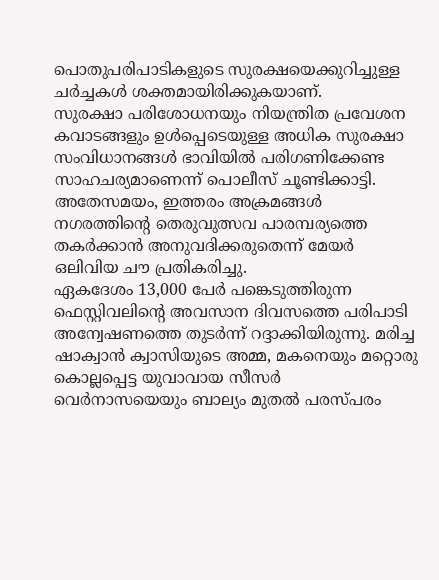പൊതുപരിപാടികളുടെ സുരക്ഷയെക്കുറിച്ചുള്ള ചർച്ചകൾ ശക്തമായിരിക്കുകയാണ്.
സുരക്ഷാ പരിശോധനയും നിയന്ത്രിത പ്രവേശന കവാടങ്ങളും ഉൾപ്പെടെയുള്ള അധിക സുരക്ഷാ സംവിധാനങ്ങൾ ഭാവിയിൽ പരിഗണിക്കേണ്ട സാഹചര്യമാണെന്ന് പൊലീസ് ചൂണ്ടിക്കാട്ടി. അതേസമയം, ഇത്തരം അക്രമങ്ങൾ നഗരത്തിന്റെ തെരുവുത്സവ പാരമ്പര്യത്തെ തകർക്കാൻ അനുവദിക്കരുതെന്ന് മേയർ ഒലിവിയ ചൗ പ്രതികരിച്ചു.
ഏകദേശം 13,000 പേർ പങ്കെടുത്തിരുന്ന ഫെസ്റ്റിവലിന്റെ അവസാന ദിവസത്തെ പരിപാടി അന്വേഷണത്തെ തുടർന്ന് റദ്ദാക്കിയിരുന്നു. മരിച്ച ഷാക്വാൻ ക്വാസിയുടെ അമ്മ, മകനെയും മറ്റൊരു കൊല്ലപ്പെട്ട യുവാവായ സീസർ വെർനാസയെയും ബാല്യം മുതൽ പരസ്പരം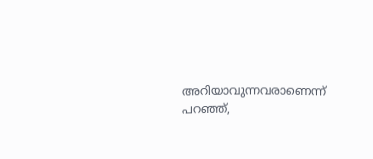അറിയാവുന്നവരാണെന്ന് പറഞ്ഞ്,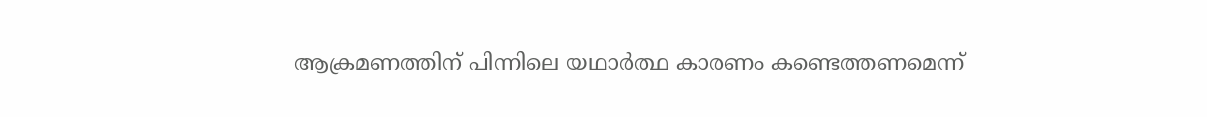ആക്രമണത്തിന് പിന്നിലെ യഥാർത്ഥ കാരണം കണ്ടെത്തണമെന്ന്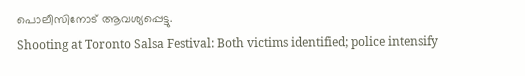പൊലീസിനോട് ആവശ്യപ്പെട്ടു.
Shooting at Toronto Salsa Festival: Both victims identified; police intensify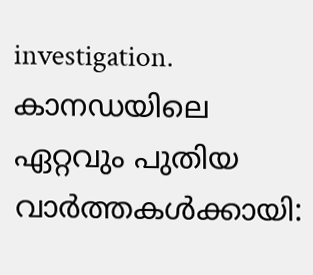investigation.
കാനഡയിലെ ഏറ്റവും പുതിയ വാർത്തകൾക്കായി: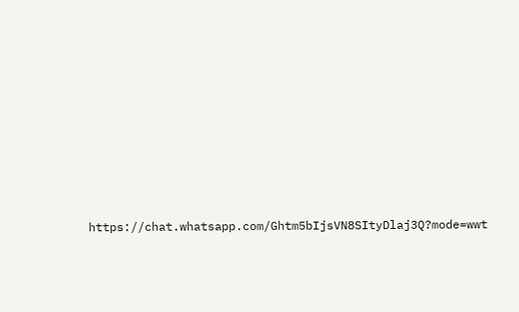https://chat.whatsapp.com/Ghtm5bIjsVN8SItyDlaj3Q?mode=wwt